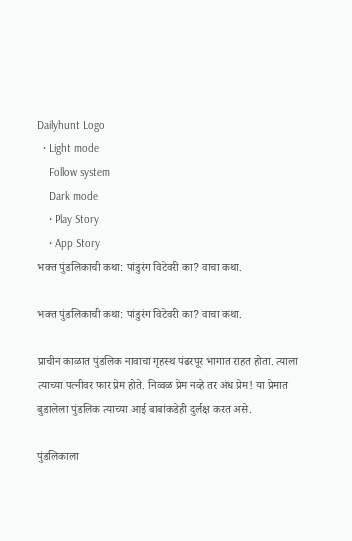Dailyhunt Logo
  • Light mode
    Follow system
    Dark mode
    • Play Story
    • App Story
भक्त पुंडलिकाची कथा: पांडुरंग विटेवरी का? वाचा कथा.

भक्त पुंडलिकाची कथा: पांडुरंग विटेवरी का? वाचा कथा.

प्राचीन काळात पुंडलिक नावाचा गृहस्थ पंढरपूर भागात राहत होता. त्याला त्याच्या पत्नीवर फार प्रेम होते. निव्वळ प्रेम नव्हे तर अंध प्रेम! या प्रेमात बुडालेला पुंडलिक त्याच्या आई बाबांकडेही दुर्लक्ष करत असे.

पुंडलिकाला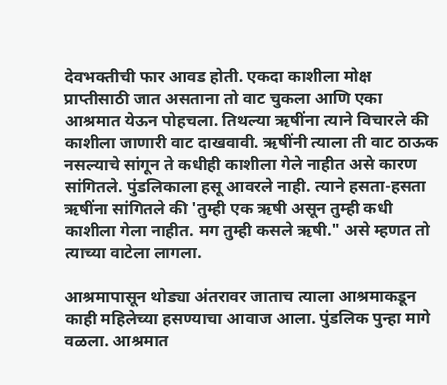देवभक्तीची फार आवड होती. एकदा काशीला मोक्ष प्राप्तीसाठी जात असताना तो वाट चुकला आणि एका आश्रमात येऊन पोहचला. तिथल्या ऋषींना त्याने विचारले की काशीला जाणारी वाट दाखवावी. ऋषींनी त्याला ती वाट ठाऊक नसल्याचे सांगून ते कधीही काशीला गेले नाहीत असे कारण सांगितले. पुंडलिकाला हसू आवरले नाही. त्याने हसता-हसता ऋषींना सांगितले की 'तुम्ही एक ऋषी असून तुम्ही कधी काशीला गेला नाहीत. मग तुम्ही कसले ऋषी." असे म्हणत तो त्याच्या वाटेला लागला.

आश्रमापासून थोड्या अंतरावर जाताच त्याला आश्रमाकडून काही महिलेच्या हसण्याचा आवाज आला. पुंडलिक पुन्हा मागे वळला. आश्रमात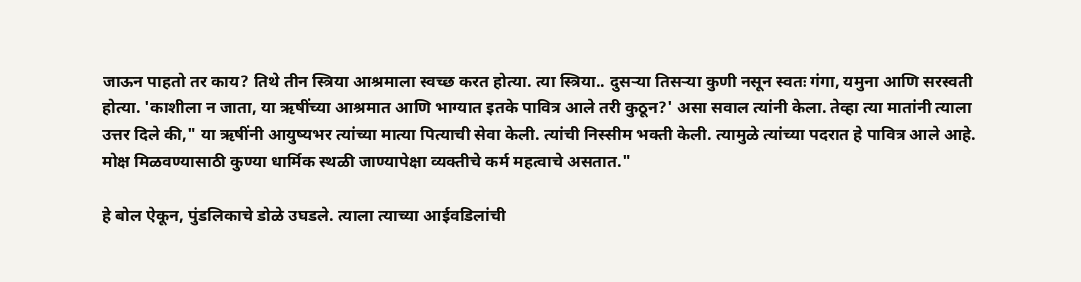जाऊन पाहतो तर काय? तिथे तीन स्त्रिया आश्रमाला स्वच्छ करत होत्या. त्या स्त्रिया.. दुसऱ्या तिसऱ्या कुणी नसून स्वतः गंगा, यमुना आणि सरस्वती होत्या. 'काशीला न जाता, या ऋषींच्या आश्रमात आणि भाग्यात इतके पावित्र आले तरी कुठून?' असा सवाल त्यांनी केला. तेव्हा त्या मातांनी त्याला उत्तर दिले की," या ऋषींनी आयुष्यभर त्यांच्या मात्या पित्याची सेवा केली. त्यांची निस्सीम भक्ती केली. त्यामुळे त्यांच्या पदरात हे पावित्र आले आहे. मोक्ष मिळवण्यासाठी कुण्या धार्मिक स्थळी जाण्यापेक्षा व्यक्तीचे कर्म महत्वाचे असतात."

हे बोल ऐकून, पुंडलिकाचे डोळे उघडले. त्याला त्याच्या आईवडिलांची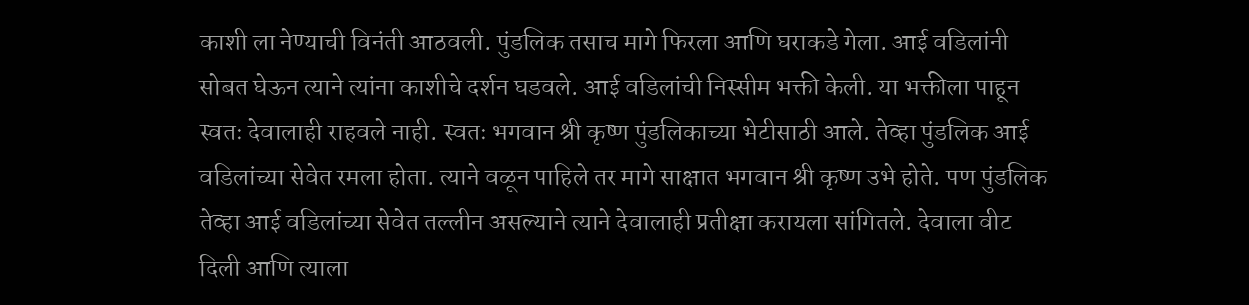काशी ला नेण्याची विनंती आठवली. पुंडलिक तसाच मागे फिरला आणि घराकडे गेला. आई वडिलांनी सोबत घेऊन त्याने त्यांना काशीचे दर्शन घडवले. आई वडिलांची निस्सीम भक्ती केली. या भक्तीला पाहून स्वतः देवालाही राहवले नाही. स्वतः भगवान श्री कृष्ण पुंडलिकाच्या भेटीसाठी आले. तेव्हा पुंडलिक आई वडिलांच्या सेवेत रमला होता. त्याने वळून पाहिले तर मागे साक्षात भगवान श्री कृष्ण उभे होते. पण पुंडलिक तेव्हा आई वडिलांच्या सेवेत तल्लीन असल्याने त्याने देवालाही प्रतीक्षा करायला सांगितले. देवाला वीट दिली आणि त्याला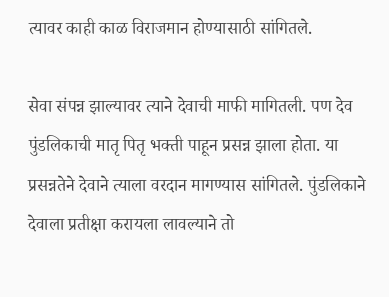त्यावर काही काळ विराजमान होण्यासाठी सांगितले.

सेवा संपन्न झाल्यावर त्याने देवाची माफी मागितली. पण देव पुंडलिकाची मातृ पितृ भक्ती पाहून प्रसन्न झाला होता. या प्रसन्नतेने देवाने त्याला वरदान मागण्यास सांगितले. पुंडलिकाने देवाला प्रतीक्षा करायला लावल्याने तो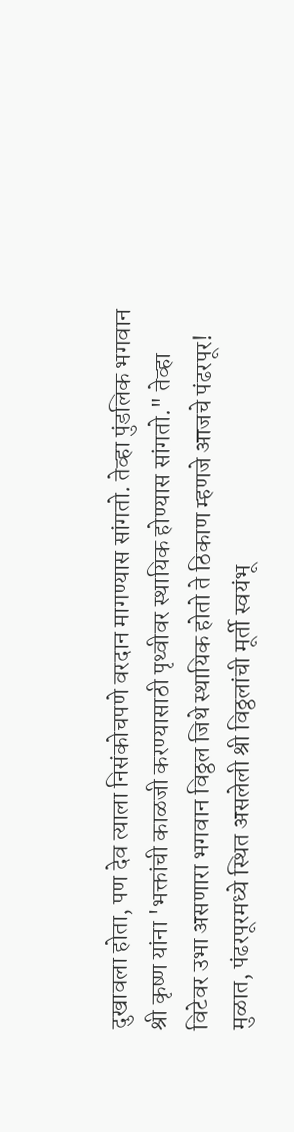दुखावला होता, पण देव त्याला निसंकोचपणे वरदान मागण्यास सांगतो. तेव्हा पुंडलिक भगवान श्री कृष्ण यांना 'भक्तांची काळजी करण्यासाठी पृथ्वीवर स्थायिक होण्यास सांगतो." तेव्हा विटेवर उभा असणारा भगवान विठ्ठल जिथे स्थायिक होतो ते ठिकाण म्हणजे आजचे पंढरपूर! मुळात, पंढरपूरमध्ये स्थित असलेली श्री विठ्ठलांची मूर्ती स्वयंभू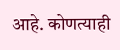आहे. कोणत्याही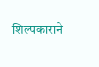शिल्पकाराने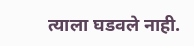त्याला घडवले नाही.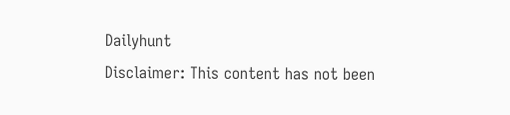Dailyhunt
Disclaimer: This content has not been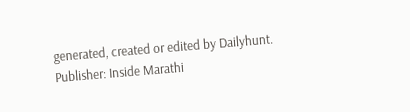generated, created or edited by Dailyhunt. Publisher: Inside Marathi